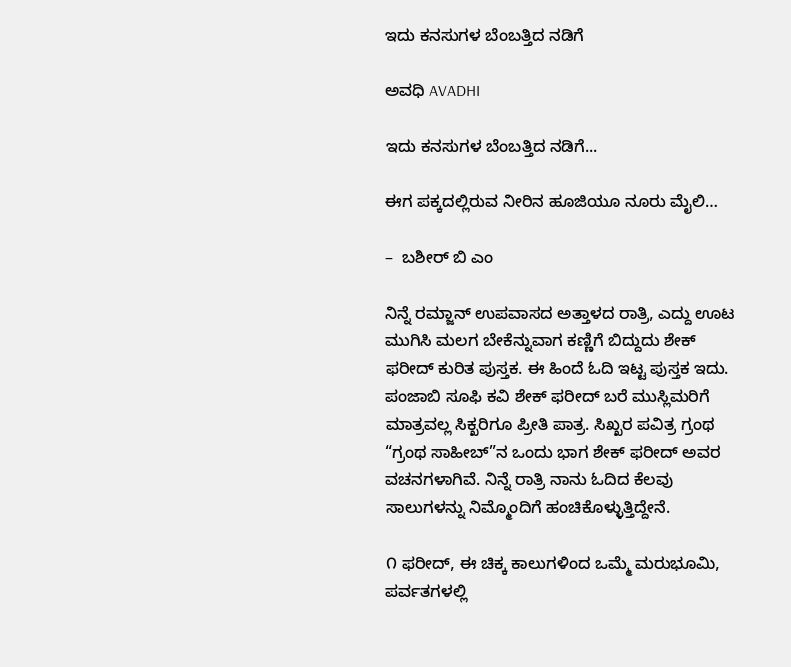ಇದು ಕನಸುಗಳ ಬೆಂಬತ್ತಿದ ನಡಿಗೆ‍

ಅವಧಿ AVADHI

ಇದು ಕನಸುಗಳ ಬೆಂಬತ್ತಿದ ನಡಿಗೆ...

ಈಗ ಪಕ್ಕದಲ್ಲಿರುವ ನೀರಿನ ಹೂಜಿಯೂ ನೂರು ಮೈಲಿ…

–  ಬಶೀರ್ ಬಿ ಎಂ

ನಿನ್ನೆ ರಮ್ಜಾನ್ ಉಪವಾಸದ ಅತ್ತಾಳದ ರಾತ್ರಿ, ಎದ್ದು ಊಟ ಮುಗಿಸಿ ಮಲಗ ಬೇಕೆನ್ನುವಾಗ ಕಣ್ಣಿಗೆ ಬಿದ್ದುದು ಶೇಕ್ ಫರೀದ್ ಕುರಿತ ಪುಸ್ತಕ. ಈ ಹಿಂದೆ ಓದಿ ಇಟ್ಟ ಪುಸ್ತಕ ಇದು. ಪಂಜಾಬಿ ಸೂಫಿ ಕವಿ ಶೇಕ್ ಫರೀದ್ ಬರೆ ಮುಸ್ಲಿಮರಿಗೆ ಮಾತ್ರವಲ್ಲ ಸಿಕ್ಖರಿಗೂ ಪ್ರೀತಿ ಪಾತ್ರ. ಸಿಖ್ಖರ ಪವಿತ್ರ ಗ್ರಂಥ “ಗ್ರಂಥ ಸಾಹೀಬ್”ನ ಒಂದು ಭಾಗ ಶೇಕ್ ಫರೀದ್ ಅವರ ವಚನಗಳಾಗಿವೆ. ನಿನ್ನೆ ರಾತ್ರಿ ನಾನು ಓದಿದ ಕೆಲವು ಸಾಲುಗಳನ್ನು ನಿಮ್ಮೊಂದಿಗೆ ಹಂಚಿಕೊಳ್ಳುತ್ತಿದ್ದೇನೆ.

೧ ಫರೀದ್, ಈ ಚಿಕ್ಕ ಕಾಲುಗಳಿಂದ ಒಮ್ಮೆ ಮರುಭೂಮಿ, ಪರ್ವತಗಳಲ್ಲಿ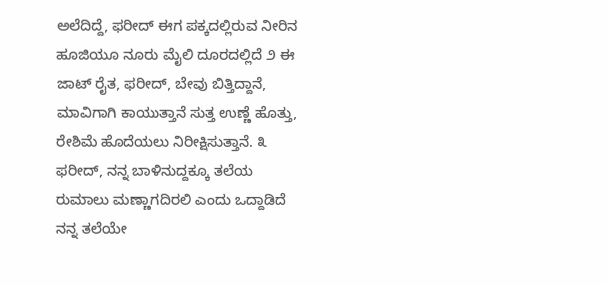ಅಲೆದಿದ್ದೆ, ಫರೀದ್ ಈಗ ಪಕ್ಕದಲ್ಲಿರುವ ನೀರಿನ ಹೂಜಿಯೂ ನೂರು ಮೈಲಿ ದೂರದಲ್ಲಿದೆ ೨ ಈ ಜಾಟ್ ರೈತ, ಫರೀದ್, ಬೇವು ಬಿತ್ತಿದ್ದಾನೆ, ಮಾವಿಗಾಗಿ ಕಾಯುತ್ತಾನೆ ಸುತ್ತ ಉಣ್ಣೆ ಹೊತ್ತು, ರೇಶಿಮೆ ಹೊದೆಯಲು ನಿರೀಕ್ಷಿಸುತ್ತಾನೆ. ೩ ಫರೀದ್, ನನ್ನ ಬಾಳಿನುದ್ದಕ್ಕೂ ತಲೆಯ ರುಮಾಲು ಮಣ್ಣಾಗದಿರಲಿ ಎಂದು ಒದ್ದಾಡಿದೆ ನನ್ನ ತಲೆಯೇ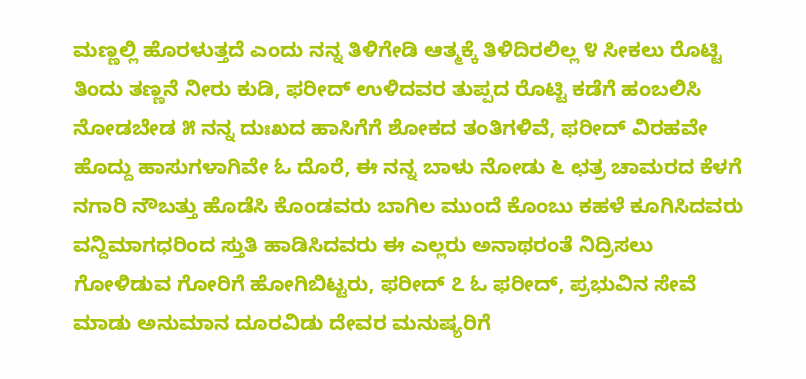ಮಣ್ಣಲ್ಲಿ ಹೊರಳುತ್ತದೆ ಎಂದು ನನ್ನ ತಿಳಿಗೇಡಿ ಆತ್ಮಕ್ಕೆ ತಿಳಿದಿರಲಿಲ್ಲ ೪ ಸೀಕಲು ರೊಟ್ಟಿ ತಿಂದು ತಣ್ಣನೆ ನೀರು ಕುಡಿ, ಫರೀದ್ ಉಳಿದವರ ತುಪ್ಪದ ರೊಟ್ಟಿ ಕಡೆಗೆ ಹಂಬಲಿಸಿ ನೋಡಬೇಡ ೫ ನನ್ನ ದುಃಖದ ಹಾಸಿಗೆಗೆ ಶೋಕದ ತಂತಿಗಳಿವೆ, ಫರೀದ್ ವಿರಹವೇ ಹೊದ್ದು ಹಾಸುಗಳಾಗಿವೇ ಓ ದೊರೆ, ಈ ನನ್ನ ಬಾಳು ನೋಡು ೬ ಛತ್ರ ಚಾಮರದ ಕೆಳಗೆ ನಗಾರಿ ನೌಬತ್ತು ಹೊಡೆಸಿ ಕೊಂಡವರು ಬಾಗಿಲ ಮುಂದೆ ಕೊಂಬು ಕಹಳೆ ಕೂಗಿಸಿದವರು ವನ್ದಿಮಾಗಧರಿಂದ ಸ್ತುತಿ ಹಾಡಿಸಿದವರು ಈ ಎಲ್ಲರು ಅನಾಥರಂತೆ ನಿದ್ರಿಸಲು ಗೋಳಿಡುವ ಗೋರಿಗೆ ಹೋಗಿಬಿಟ್ಟರು, ಫರೀದ್ ೭ ಓ ಫರೀದ್, ಪ್ರಭುವಿನ ಸೇವೆ ಮಾಡು ಅನುಮಾನ ದೂರವಿಡು ದೇವರ ಮನುಷ್ಯರಿಗೆ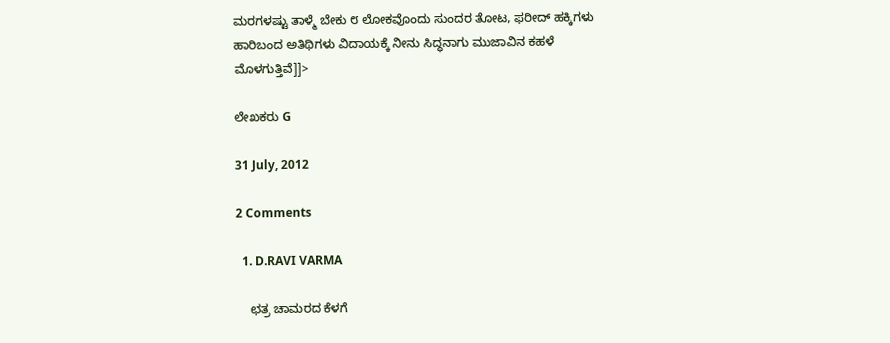ಮರಗಳಷ್ಟು ತಾಳ್ಮೆ ಬೇಕು ೮ ಲೋಕವೊಂದು ಸುಂದರ ತೋಟ, ಫರೀದ್ ಹಕ್ಕಿಗಳು ಹಾರಿಬಂದ ಅತಿಥಿಗಳು ವಿದಾಯಕ್ಕೆ ನೀನು ಸಿದ್ಧನಾಗು ಮುಜಾವಿನ ಕಹಳೆ ಮೊಳಗುತ್ತಿವೆ]]>

ಲೇಖಕರು G

31 July, 2012

2 Comments

  1. D.RAVI VARMA

    ಛತ್ರ ಚಾಮರದ ಕೆಳಗೆ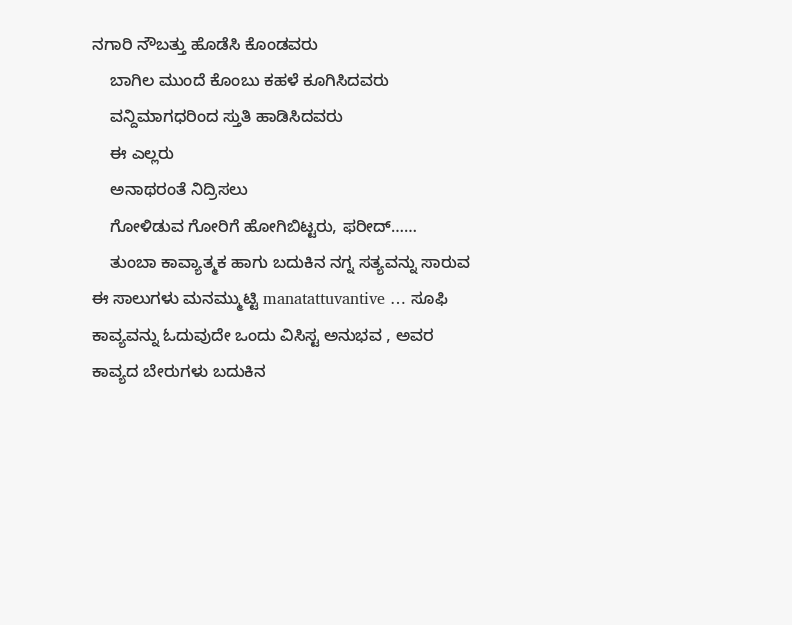ನಗಾರಿ ನೌಬತ್ತು ಹೊಡೆಸಿ ಕೊಂಡವರು
    ಬಾಗಿಲ ಮುಂದೆ ಕೊಂಬು ಕಹಳೆ ಕೂಗಿಸಿದವರು
    ವನ್ದಿಮಾಗಧರಿಂದ ಸ್ತುತಿ ಹಾಡಿಸಿದವರು
    ಈ ಎಲ್ಲರು
    ಅನಾಥರಂತೆ ನಿದ್ರಿಸಲು
    ಗೋಳಿಡುವ ಗೋರಿಗೆ ಹೋಗಿಬಿಟ್ಟರು, ಫರೀದ್……
    ತುಂಬಾ ಕಾವ್ಯಾತ್ಮಕ ಹಾಗು ಬದುಕಿನ ನಗ್ನ ಸತ್ಯವನ್ನು ಸಾರುವ ಈ ಸಾಲುಗಳು ಮನಮ್ಮುಟ್ಟಿ manatattuvantive … ಸೂಫಿ ಕಾವ್ಯವನ್ನು ಓದುವುದೇ ಒಂದು ವಿಸಿಸ್ಟ ಅನುಭವ , ಅವರ ಕಾವ್ಯದ ಬೇರುಗಳು ಬದುಕಿನ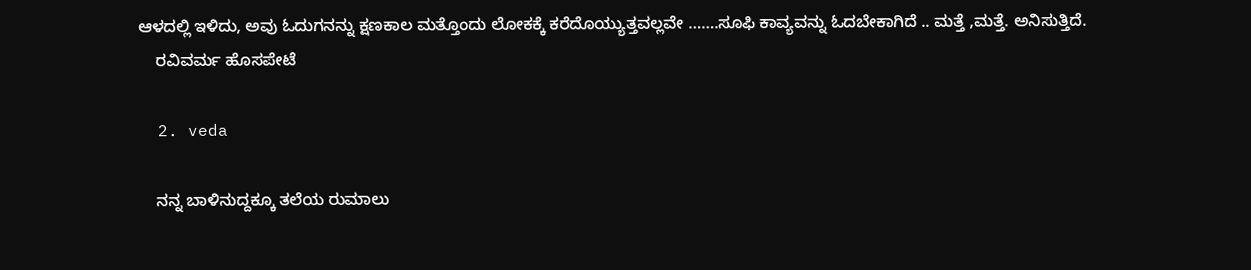ಆಳದಲ್ಲಿ ಇಳಿದು, ಅವು ಓದುಗನನ್ನು ಕ್ಷಣಕಾಲ ಮತ್ತೊಂದು ಲೋಕಕ್ಕೆ ಕರೆದೊಯ್ಯುತ್ತವಲ್ಲವೇ …….ಸೂಫಿ ಕಾವ್ಯವನ್ನು ಓದಬೇಕಾಗಿದೆ .. ಮತ್ತೆ ,ಮತ್ತೆ. ಅನಿಸುತ್ತಿದೆ.
    ರವಿವರ್ಮ ಹೊಸಪೇಟೆ

  2. veda

    ನನ್ನ ಬಾಳಿನುದ್ದಕ್ಕೂ ತಲೆಯ ರುಮಾಲು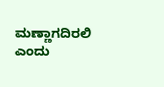ಮಣ್ಣಾಗದಿರಲಿ ಎಂದು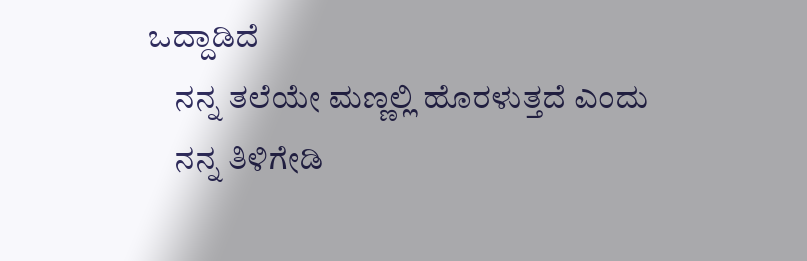ಒದ್ದಾಡಿದೆ
    ನನ್ನ ತಲೆಯೇ ಮಣ್ಣಲ್ಲಿ ಹೊರಳುತ್ತದೆ ಎಂದು
    ನನ್ನ ತಿಳಿಗೇಡಿ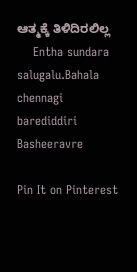ಆತ್ಮಕ್ಕೆ ತಿಳಿದಿರಲಿಲ್ಲ
    Entha sundara salugalu.Bahala chennagi barediddiri Basheeravre

Pin It on Pinterest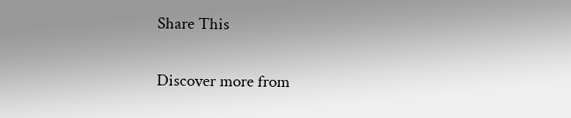Share This

Discover more from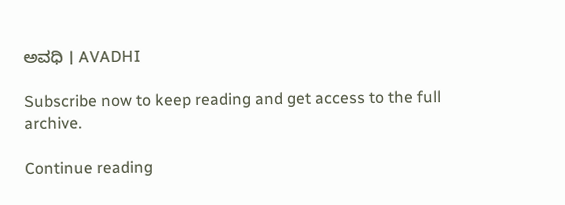ಅವಧಿ । AVADHI

Subscribe now to keep reading and get access to the full archive.

Continue reading